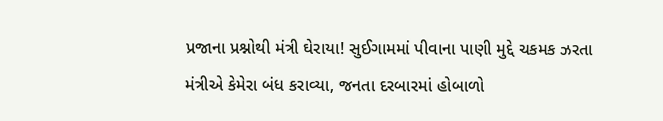પ્રજાના પ્રશ્નોથી મંત્રી ઘેરાયા! સુઈગામમાં પીવાના પાણી મુદ્દે ચકમક ઝરતા મંત્રીએ કેમેરા બંધ કરાવ્યા, જનતા દરબારમાં હોબાળો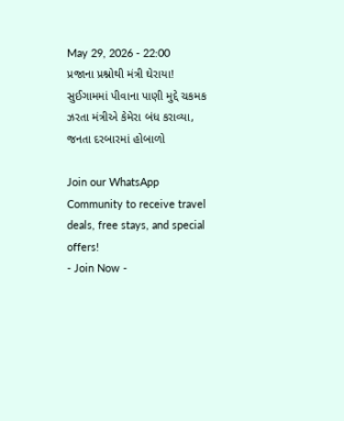May 29, 2026 - 22:00
પ્રજાના પ્રશ્નોથી મંત્રી ઘેરાયા! સુઈગામમાં પીવાના પાણી મુદ્દે ચકમક ઝરતા મંત્રીએ કેમેરા બંધ કરાવ્યા, જનતા દરબારમાં હોબાળો

Join our WhatsApp Community to receive travel deals, free stays, and special offers!
- Join Now -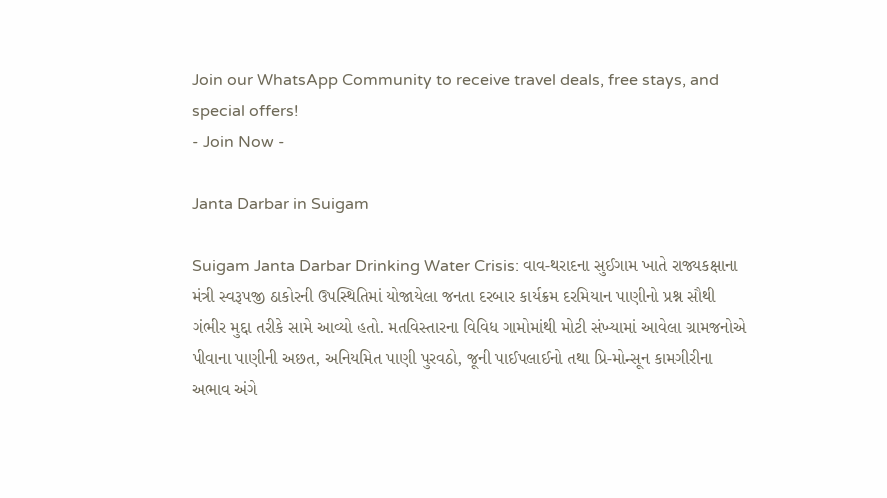Join our WhatsApp Community to receive travel deals, free stays, and special offers!
- Join Now -

Janta Darbar in Suigam

Suigam Janta Darbar Drinking Water Crisis: વાવ-થરાદના સુઈગામ ખાતે રાજ્યકક્ષાના મંત્રી સ્વરૂપજી ઠાકોરની ઉપસ્થિતિમાં યોજાયેલા જનતા દરબાર કાર્યક્રમ દરમિયાન પાણીનો પ્રશ્ન સૌથી ગંભીર મુદ્દા તરીકે સામે આવ્યો હતો. મતવિસ્તારના વિવિધ ગામોમાંથી મોટી સંખ્યામાં આવેલા ગ્રામજનોએ પીવાના પાણીની અછત, અનિયમિત પાણી પુરવઠો, જૂની પાઈપલાઈનો તથા પ્રિ-મોન્સૂન કામગીરીના અભાવ અંગે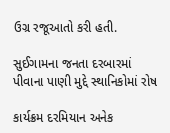ઉગ્ર રજૂઆતો કરી હતી.

સુઈગામના જનતા દરબારમાં પીવાના પાણી મુદ્દે સ્થાનિકોમાં રોષ

કાર્યક્રમ દરમિયાન અનેક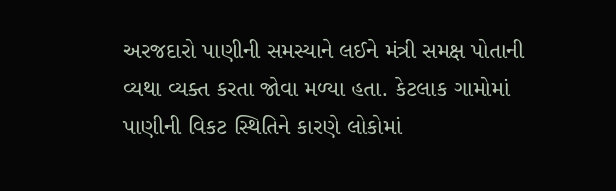અરજદારો પાણીની સમસ્યાને લઈને મંત્રી સમક્ષ પોતાની વ્યથા વ્યક્ત કરતા જોવા મળ્યા હતા. કેટલાક ગામોમાં પાણીની વિકટ સ્થિતિને કારણે લોકોમાં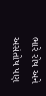ભારે રોષ અને અસંતોષ પણ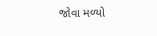જોવા મળ્યો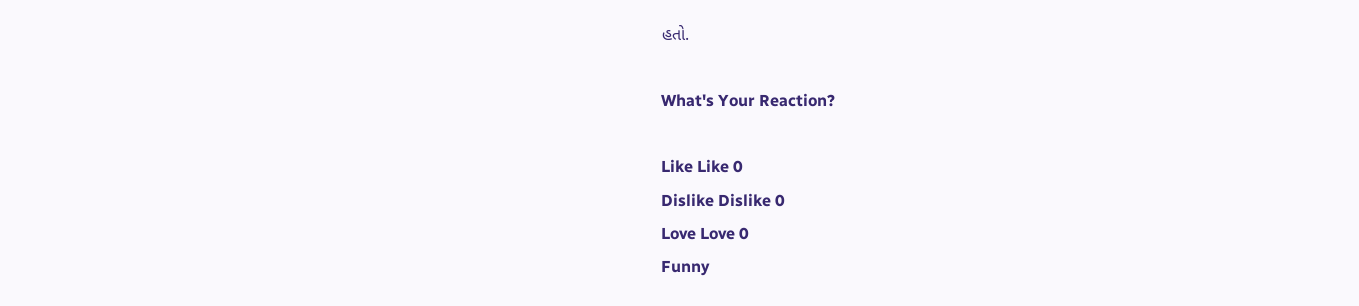હતો.

What's Your Reaction?

Like Like 0
Dislike Dislike 0
Love Love 0
Funny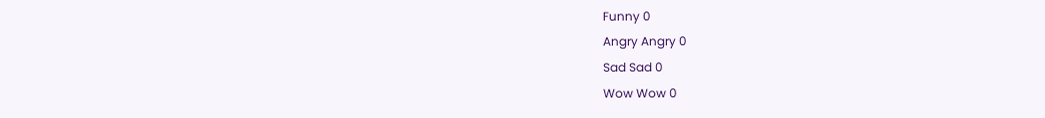Funny 0
Angry Angry 0
Sad Sad 0
Wow Wow 0